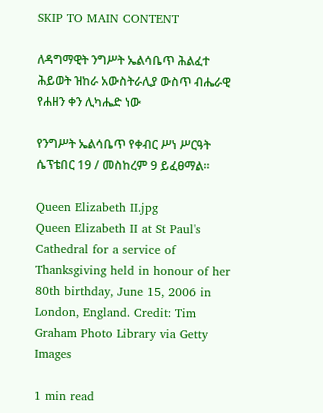SKIP TO MAIN CONTENT

ለዳግማዊት ንግሥት ኤልሳቤጥ ሕልፈተ ሕይወት ዝከራ አውስትራሊያ ውስጥ ብሔራዊ የሐዘን ቀን ሊካሔድ ነው

የንግሥት ኤልሳቤጥ የቀብር ሥነ ሥርዓት ሴፕቴበር 19 / መስከረም 9 ይፈፀማል።

Queen Elizabeth II.jpg
Queen Elizabeth II at St Paul's Cathedral for a service of Thanksgiving held in honour of her 80th birthday, June 15, 2006 in London, England. Credit: Tim Graham Photo Library via Getty Images

1 min read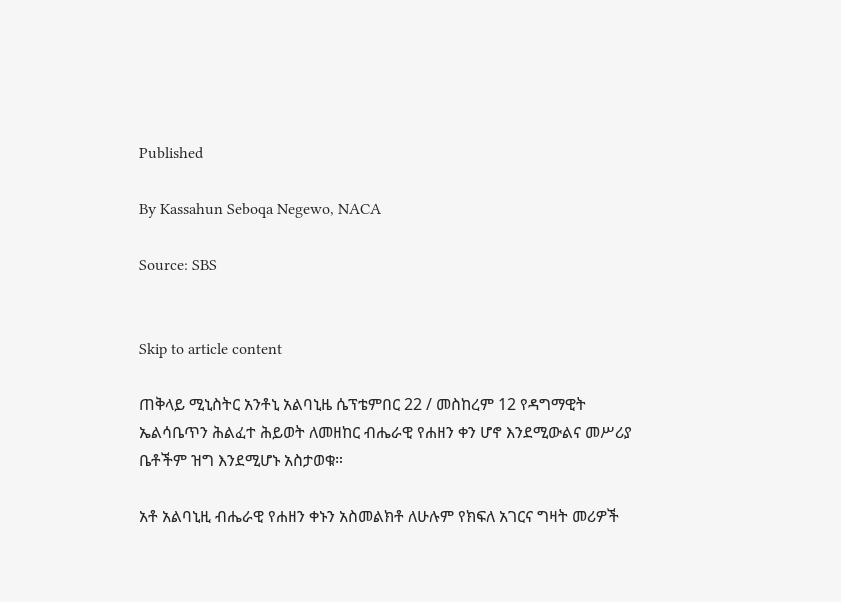Published

By Kassahun Seboqa Negewo, NACA

Source: SBS


Skip to article content

ጠቅላይ ሚኒስትር አንቶኒ አልባኒዜ ሴፕቴምበር 22 / መስከረም 12 የዳግማዊት ኤልሳቤጥን ሕልፈተ ሕይወት ለመዘከር ብሔራዊ የሐዘን ቀን ሆኖ እንደሚውልና መሥሪያ ቤቶችም ዝግ እንደሚሆኑ አስታወቁ።

አቶ አልባኒዚ ብሔራዊ የሐዘን ቀኑን አስመልክቶ ለሁሉም የክፍለ አገርና ግዛት መሪዎች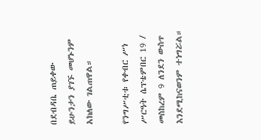በደብዳቤ ጠይቀው ይሁንታን ያገኙ መሆኑንም አክለው ገልጠዋል።

የንግሥቲቱ የቀብር ሥነ ሥርዓት ሴፕቴምበር 19 / መስከረም 9 ለንደን ውስጥ እንደሚከናወንም ተነግሯል።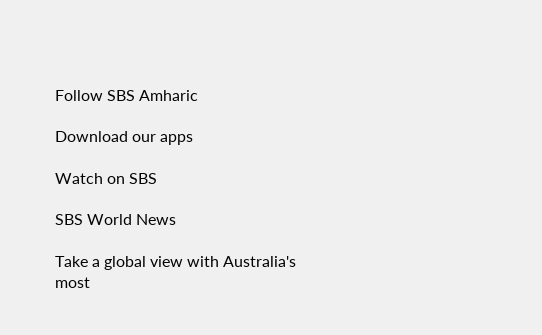Follow SBS Amharic

Download our apps

Watch on SBS

SBS World News

Take a global view with Australia's most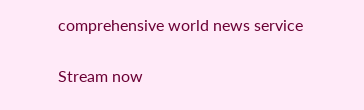comprehensive world news service

Stream now